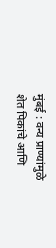मुंबई : वन्य प्राण्यांमुळे शेत पिकांचे आणि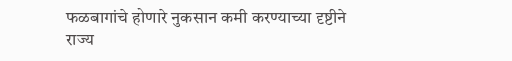फळबागांचे होणारे नुकसान कमी करण्याच्या दृष्टीने राज्य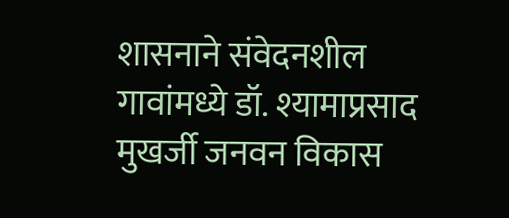शासनाने संवेदनशील गावांमध्ये डॉ. श्यामाप्रसाद मुखर्जी जनवन विकास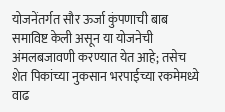योजनेंतर्गत सौर ऊर्जा कुंपणाची बाब समाविष्ट केली असून या योजनेची अंमलबजावणी करण्यात येत आहे; तसेच शेत पिकांच्या नुकसान भरपाईच्या रकमेमध्ये वाढ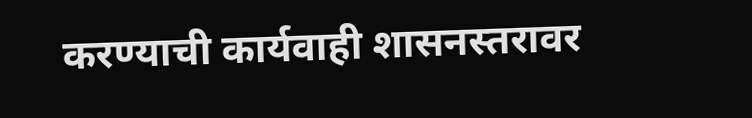करण्याची कार्यवाही शासनस्तरावर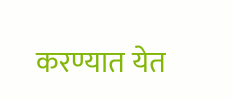करण्यात येत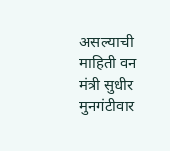असल्याची माहिती वन मंत्री सुधीर मुनगंटीवार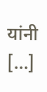यांनी […]